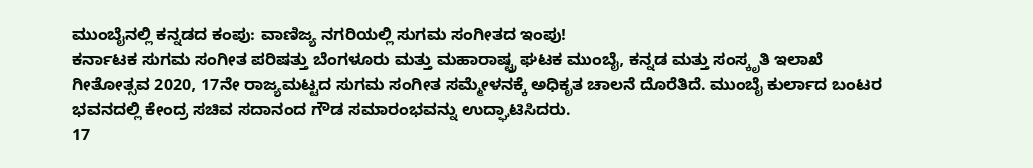ಮುಂಬೈನಲ್ಲಿ ಕನ್ನಡದ ಕಂಪು: ವಾಣಿಜ್ಯ ನಗರಿಯಲ್ಲಿ ಸುಗಮ ಸಂಗೀತದ ಇಂಪು!
ಕರ್ನಾಟಕ ಸುಗಮ ಸಂಗೀತ ಪರಿಷತ್ತು ಬೆಂಗಳೂರು ಮತ್ತು ಮಹಾರಾಷ್ಟ್ರ ಘಟಕ ಮುಂಬೈ, ಕನ್ನಡ ಮತ್ತು ಸಂಸ್ಕೃತಿ ಇಲಾಖೆ ಗೀತೋತ್ಸವ 2020, 17ನೇ ರಾಜ್ಯಮಟ್ಟದ ಸುಗಮ ಸಂಗೀತ ಸಮ್ಮೇಳನಕ್ಕೆ ಅಧಿಕೃತ ಚಾಲನೆ ದೊರೆತಿದೆ. ಮುಂಬೈ ಕುರ್ಲಾದ ಬಂಟರ ಭವನದಲ್ಲಿ ಕೇಂದ್ರ ಸಚಿವ ಸದಾನಂದ ಗೌಡ ಸಮಾರಂಭವನ್ನು ಉದ್ಘಾಟಿಸಿದರು.
17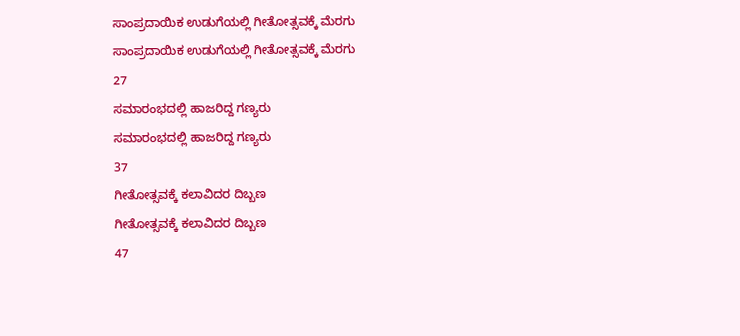ಸಾಂಪ್ರದಾಯಿಕ ಉಡುಗೆಯಲ್ಲಿ ಗೀತೋತ್ಸವಕ್ಕೆ ಮೆರಗು
ಸಾಂಪ್ರದಾಯಿಕ ಉಡುಗೆಯಲ್ಲಿ ಗೀತೋತ್ಸವಕ್ಕೆ ಮೆರಗು
27
ಸಮಾರಂಭದಲ್ಲಿ ಹಾಜರಿದ್ದ ಗಣ್ಯರು
ಸಮಾರಂಭದಲ್ಲಿ ಹಾಜರಿದ್ದ ಗಣ್ಯರು
37
ಗೀತೋತ್ಸವಕ್ಕೆ ಕಲಾವಿದರ ದಿಬ್ಬಣ
ಗೀತೋತ್ಸವಕ್ಕೆ ಕಲಾವಿದರ ದಿಬ್ಬಣ
47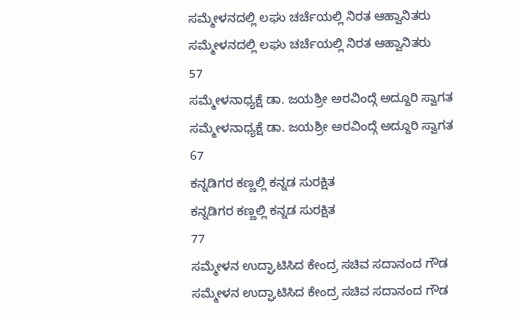ಸಮ್ಮೇಳನದಲ್ಲಿ ಲಘು ಚರ್ಚೆಯಲ್ಲಿ ನಿರತ ಆಹ್ವಾನಿತರು
ಸಮ್ಮೇಳನದಲ್ಲಿ ಲಘು ಚರ್ಚೆಯಲ್ಲಿ ನಿರತ ಆಹ್ವಾನಿತರು
57
ಸಮ್ಮೇಳನಾಧ್ಯಕ್ಷೆ ಡಾ. ಜಯಶ್ರೀ ಅರವಿಂದ್ಗೆ ಅದ್ದೂರಿ ಸ್ವಾಗತ
ಸಮ್ಮೇಳನಾಧ್ಯಕ್ಷೆ ಡಾ. ಜಯಶ್ರೀ ಅರವಿಂದ್ಗೆ ಅದ್ದೂರಿ ಸ್ವಾಗತ
67
ಕನ್ನಡಿಗರ ಕಣ್ಣಲ್ಲಿ ಕನ್ನಡ ಸುರಕ್ಷಿತ
ಕನ್ನಡಿಗರ ಕಣ್ಣಲ್ಲಿ ಕನ್ನಡ ಸುರಕ್ಷಿತ
77
ಸಮ್ಮೇಳನ ಉದ್ಘಾಟಿಸಿದ ಕೇಂದ್ರ ಸಚಿವ ಸದಾನಂದ ಗೌಡ
ಸಮ್ಮೇಳನ ಉದ್ಘಾಟಿಸಿದ ಕೇಂದ್ರ ಸಚಿವ ಸದಾನಂದ ಗೌಡ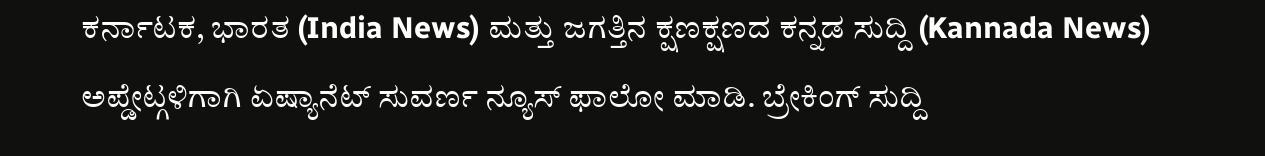ಕರ್ನಾಟಕ, ಭಾರತ (India News) ಮತ್ತು ಜಗತ್ತಿನ ಕ್ಷಣಕ್ಷಣದ ಕನ್ನಡ ಸುದ್ದಿ (Kannada News) ಅಪ್ಡೇಟ್ಗಳಿಗಾಗಿ ಏಷ್ಯಾನೆಟ್ ಸುವರ್ಣ ನ್ಯೂಸ್ ಫಾಲೋ ಮಾಡಿ. ಬ್ರೇಕಿಂಗ್ ಸುದ್ದಿ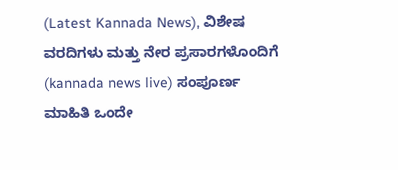(Latest Kannada News), ವಿಶೇಷ ವರದಿಗಳು ಮತ್ತು ನೇರ ಪ್ರಸಾರಗಳೊಂದಿಗೆ (kannada news live) ಸಂಪೂರ್ಣ ಮಾಹಿತಿ ಒಂದೇ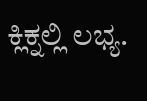ಕ್ಲಿಕ್ನಲ್ಲಿ ಲಭ್ಯ.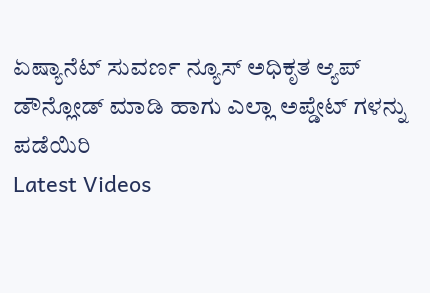ಏಷ್ಯಾನೆಟ್ ಸುವರ್ಣ ನ್ಯೂಸ್ ಅಧಿಕೃತ ಆ್ಯಪ್ ಡೌನ್ಲೋಡ್ ಮಾಡಿ ಹಾಗು ಎಲ್ಲಾ ಅಪ್ಡೇಟ್ ಗಳನ್ನು ಪಡೆಯಿರಿ
Latest Videos